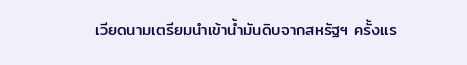เวียดนามเตรียมนำเข้าน้ำมันดิบจากสหรัฐฯ ครั้งแร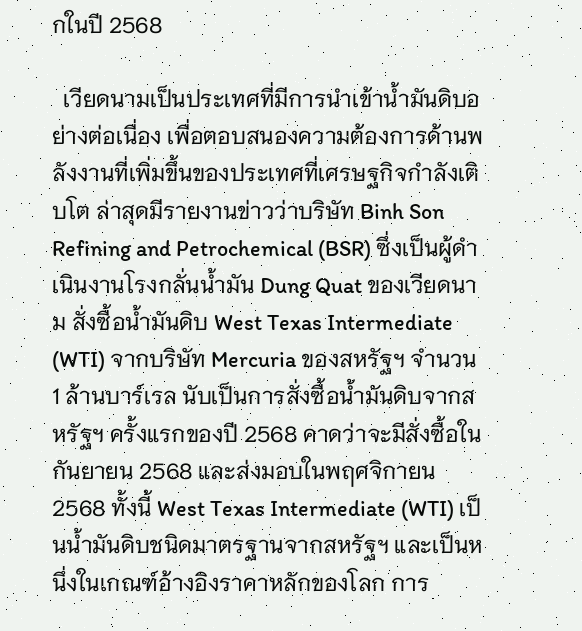กในปี 2568

  เวียดนามเป็นประเทศที่มีการนำเข้าน้ำมันดิบอย่างต่อเนื่อง เพื่อตอบสนองความต้องการด้านพลังงานที่เพิ่มขึ้นของประเทศที่เศรษฐกิจกำลังเติบโต ล่าสุดมีรายงานข่าวว่าบริษัท Binh Son Refining and Petrochemical (BSR) ซึ่งเป็นผู้ดำเนินงานโรงกลั่นน้ำมัน Dung Quat ของเวียดนาม สั่งซื้อน้ำมันดิบ West Texas Intermediate (WTI) จากบริษัท Mercuria ของสหรัฐฯ จำนวน 1 ล้านบาร์เรล นับเป็นการสั่งซื้อน้ำมันดิบจากสหรัฐฯ ครั้งแรกของปี 2568 คาดว่าจะมีสั่งซื้อในกันยายน 2568 และส่งมอบในพฤศจิกายน 2568 ทั้งนี้ West Texas Intermediate (WTI) เป็นน้ำมันดิบชนิดมาตรฐานจากสหรัฐฯ และเป็นหนึ่งในเกณฑ์อ้างอิงราคาหลักของโลก การ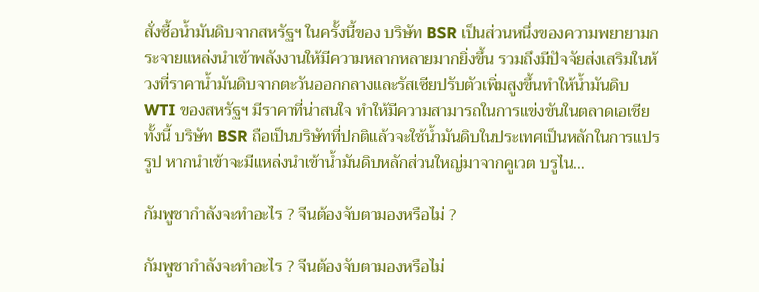สั่งซื้อน้ำมันดิบจากสหรัฐฯ ในครั้งนี้ของ บริษัท BSR เป็นส่วนหนึ่งของความพยายามกระจายแหล่งนำเข้าพลังงานให้มีความหลากหลายมากยิ่งขึ้น รวมถึงมีปัจจัยส่งเสริมในห้วงที่ราคาน้ำมันดิบจากตะวันออกกลางและรัสเซียปรับตัวเพิ่มสูงขึ้นทำให้น้ำมันดิบ WTI ของสหรัฐฯ มีราคาที่น่าสนใจ ทำให้มีความสามารถในการแข่งขันในตลาดเอเชีย ทั้งนี้ บริษัท BSR ถือเป็นบริษัทที่ปกติแล้วจะใช้น้ำมันดิบในประเทศเป็นหลักในการแปรรูป หากนำเข้าจะมีแหล่งนำเข้าน้ำมันดิบหลักส่วนใหญ่มาจากคูเวต บรูไน…

กัมพูชากำลังจะทำอะไร ? จีนต้องจับตามองหรือไม่ ?

กัมพูชากำลังจะทำอะไร ? จีนต้องจับตามองหรือไม่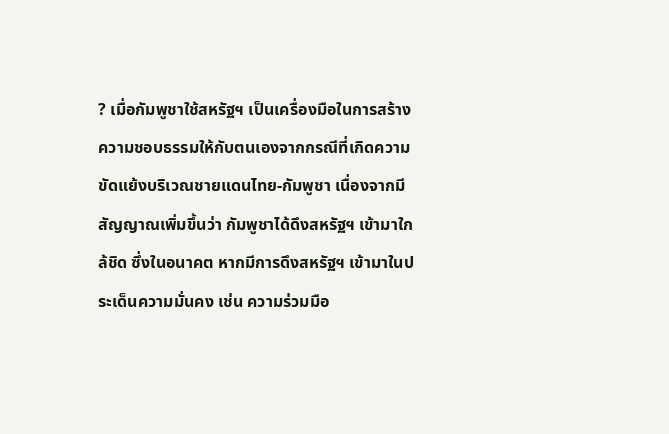? เมื่อกัมพูชาใช้สหรัฐฯ เป็นเครื่องมือในการสร้างความชอบธรรมให้กับตนเองจากกรณีที่เกิดความขัดแย้งบริเวณชายแดนไทย-กัมพูชา เนื่องจากมีสัญญาณเพิ่มขึ้นว่า กัมพูชาได้ดึงสหรัฐฯ เข้ามาใกล้ชิด ซึ่งในอนาคต หากมีการดึงสหรัฐฯ เข้ามาในประเด็นความมั่นคง เช่น ความร่วมมือ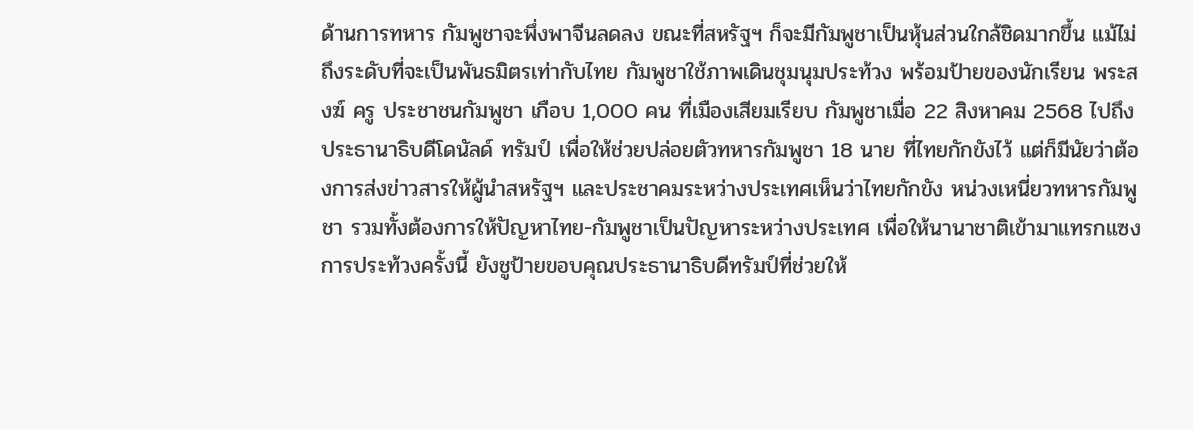ด้านการทหาร กัมพูชาจะพึ่งพาจีนลดลง ขณะที่สหรัฐฯ ก็จะมีกัมพูชาเป็นหุ้นส่วนใกล้ชิดมากขึ้น แม้ไม่ถึงระดับที่จะเป็นพันธมิตรเท่ากับไทย กัมพูชาใช้ภาพเดินชุมนุมประท้วง พร้อมป้ายของนักเรียน พระสงฆ์ ครู ประชาชนกัมพูชา เกือบ 1,000 คน ที่เมืองเสียมเรียบ กัมพูชาเมื่อ 22 สิงหาคม 2568 ไปถึงประธานาธิบดีโดนัลด์ ทรัมป์ เพื่อให้ช่วยปล่อยตัวทหารกัมพูชา 18 นาย ที่ไทยกักขังไว้ แต่ก็มีนัยว่าต้องการส่งข่าวสารให้ผู้นำสหรัฐฯ และประชาคมระหว่างประเทศเห็นว่าไทยกักขัง หน่วงเหนี่ยวทหารกัมพูชา รวมทั้งต้องการให้ปัญหาไทย-กัมพูชาเป็นปัญหาระหว่างประเทศ เพื่อให้นานาชาติเข้ามาแทรกแซง การประท้วงครั้งนี้ ยังชูป้ายขอบคุณประธานาธิบดีทรัมป์ที่ช่วยให้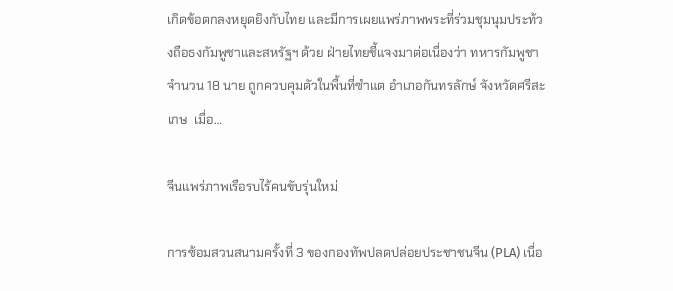เกิดข้อตกลงหยุดยิงกับไทย และมีการเผยแพร่ภาพพระที่ร่วมชุมนุมประท้วงถือธงกัมพูชาและสหรัฐฯ ด้วย ฝ่ายไทยชี้แจงมาต่อเนื่องว่า ทหารกัมพูชา จำนวน 18 นาย ถูกควบคุมตัวในพื้นที่ซำแต อำเภอกันทรลักษ์ จังหวัดศรีสะเกษ  เมื่อ…

จีนแพร่ภาพเรือรบไร้คนขับรุ่นใหม่

การซ้อมสวนสนามครั้งที่ 3 ของกองทัพปลดปล่อยประชาชนจีน (PLA) เนื่อ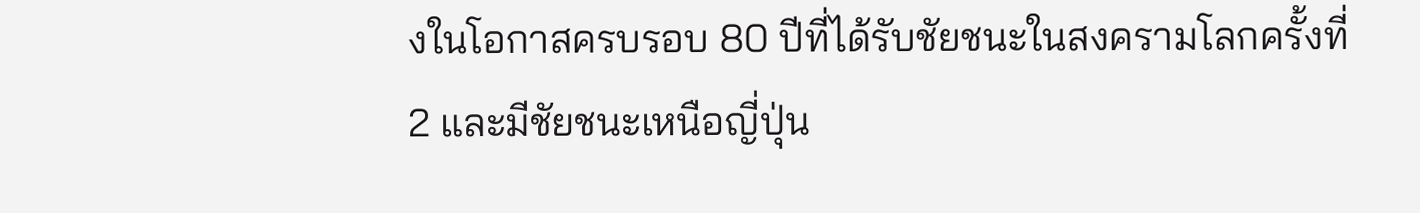งในโอกาสครบรอบ 80 ปีที่ได้รับชัยชนะในสงครามโลกครั้งที่ 2 และมีชัยชนะเหนือญี่ปุ่น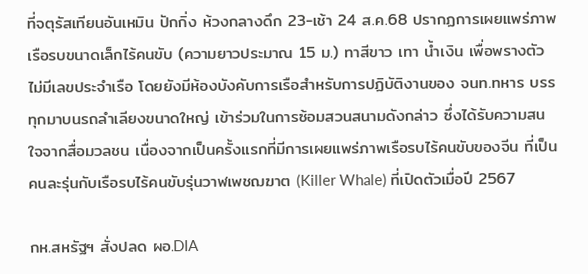ที่จตุรัสเทียนอันเหมิน ปักกิ่ง ห้วงกลางดึก 23-เช้า 24 ส.ค.68 ปรากฏการเผยแพร่ภาพเรือรบขนาดเล็กไร้คนขับ (ความยาวประมาณ 15 ม.) ทาสีขาว เทา น้ำเงิน เพื่อพรางตัว ไม่มีเลขประจำเรือ โดยยังมีห้องบังคับการเรือสำหรับการปฏิบัติงานของ จนท.ทหาร บรรทุกมาบนรถลำเลียงขนาดใหญ่ เข้าร่วมในการซ้อมสวนสนามดังกล่าว ซึ่งได้รับความสนใจจากสื่อมวลชน เนื่องจากเป็นครั้งแรกที่มีการเผยแพร่ภาพเรือรบไร้คนขับของจีน ที่เป็นคนละรุ่นกับเรือรบไร้คนขับรุ่นวาฬเพชฌฆาต (Killer Whale) ที่เปิดตัวเมื่อปี 2567

กห.สหรัฐฯ สั่งปลด ผอ.DIA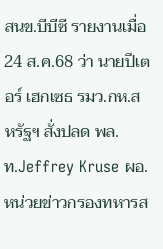สนข.บีบีซี รายงานเมื่อ 24 ส.ค.68 ว่า นายปีเตอร์ เฮกเซธ รมว.กห.สหรัฐฯ สั่งปลด พล.ท.Jeffrey Kruse ผอ.หน่วยข่าวกรองทหารส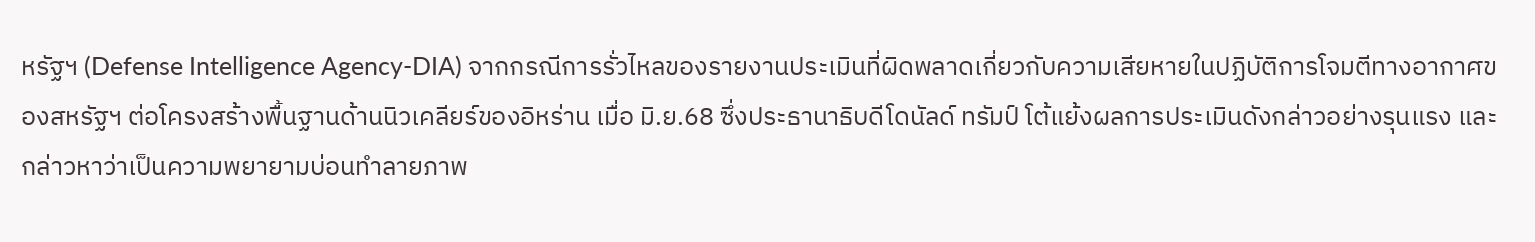หรัฐฯ (Defense Intelligence Agency-DIA) จากกรณีการรั่วไหลของรายงานประเมินที่ผิดพลาดเกี่ยวกับความเสียหายในปฏิบัติการโจมตีทางอากาศของสหรัฐฯ ต่อโครงสร้างพื้นฐานด้านนิวเคลียร์ของอิหร่าน เมื่อ มิ.ย.68 ซึ่งประธานาธิบดีโดนัลด์ ทรัมป์ โต้แย้งผลการประเมินดังกล่าวอย่างรุนแรง และกล่าวหาว่าเป็นความพยายามบ่อนทำลายภาพ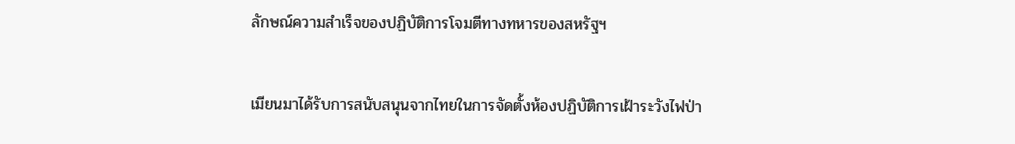ลักษณ์ความสำเร็จของปฏิบัติการโจมตีทางทหารของสหรัฐฯ

เมียนมาได้รับการสนับสนุนจากไทยในการจัดตั้งห้องปฏิบัติการเฝ้าระวังไฟป่า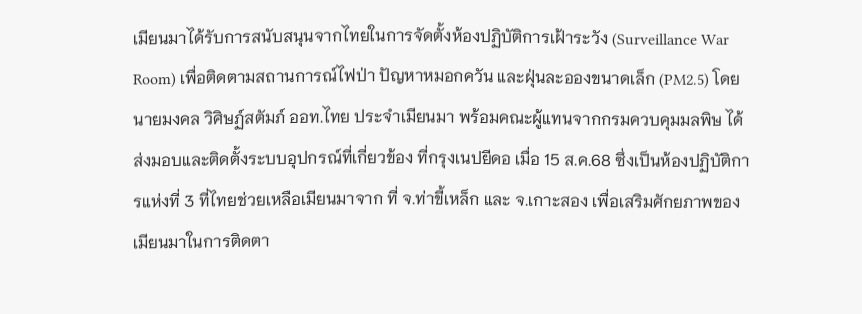เมียนมาได้รับการสนับสนุนจากไทยในการจัดตั้งห้องปฏิบัติการเฝ้าระวัง (Surveillance War Room) เพื่อติดตามสถานการณ์ไฟป่า ปัญหาหมอกควัน และฝุ่นละอองขนาดเล็ก (PM2.5) โดย นายมงคล วิศิษฏ์สตัมภ์ ออท.ไทย ประจำเมียนมา พร้อมคณะผู้แทนจากกรมควบคุมมลพิษ ได้ส่งมอบและติดตั้งระบบอุปกรณ์ที่เกี่ยวข้อง ที่กรุงเนปยีดอ เมื่อ 15 ส.ค.68 ซึ่งเป็นห้องปฏิบัติการแห่งที่ 3 ที่ไทยช่วยเหลือเมียนมาจาก ที่ จ.ท่าขี้เหล็ก และ จ.เกาะสอง เพื่อเสริมศักยภาพของเมียนมาในการติดตา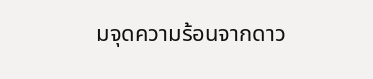มจุดความร้อนจากดาว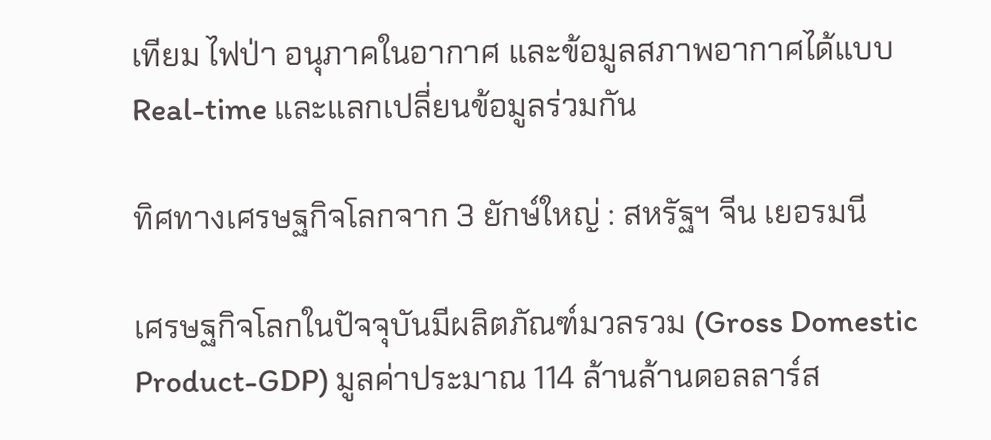เทียม ไฟป่า อนุภาคในอากาศ และข้อมูลสภาพอากาศได้แบบ Real-time และแลกเปลี่ยนข้อมูลร่วมกัน

ทิศทางเศรษฐกิจโลกจาก 3 ยักษ์ใหญ่ : สหรัฐฯ จีน เยอรมนี

เศรษฐกิจโลกในปัจจุบันมีผลิตภัณฑ์มวลรวม (Gross Domestic Product-GDP) มูลค่าประมาณ 114 ล้านล้านดอลลาร์ส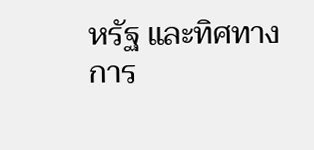หรัฐ และทิศทางการ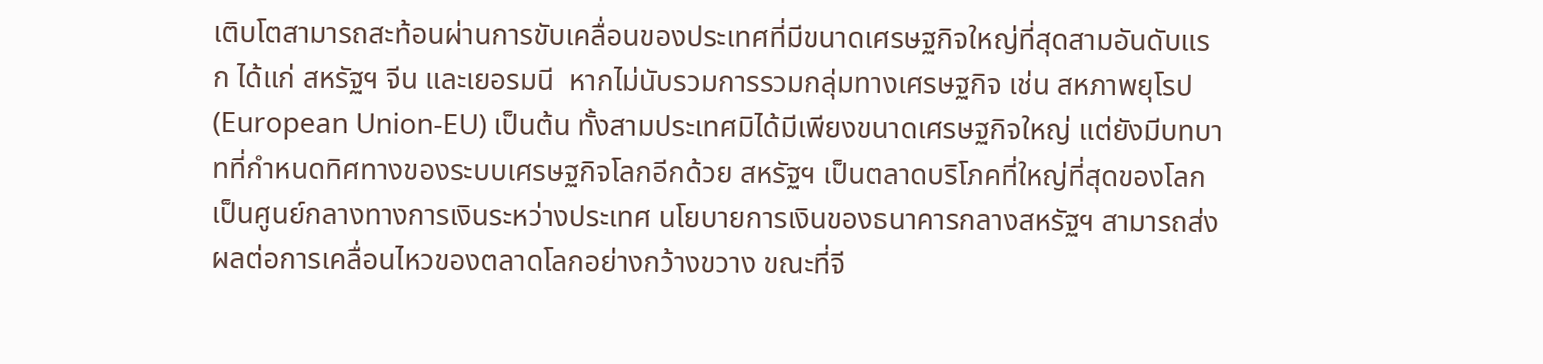เติบโตสามารถสะท้อนผ่านการขับเคลื่อนของประเทศที่มีขนาดเศรษฐกิจใหญ่ที่สุดสามอันดับแรก ได้แก่ สหรัฐฯ จีน และเยอรมนี  หากไม่นับรวมการรวมกลุ่มทางเศรษฐกิจ เช่น สหภาพยุโรป (European Union-EU) เป็นต้น ทั้งสามประเทศมิได้มีเพียงขนาดเศรษฐกิจใหญ่ แต่ยังมีบทบาทที่กำหนดทิศทางของระบบเศรษฐกิจโลกอีกด้วย สหรัฐฯ เป็นตลาดบริโภคที่ใหญ่ที่สุดของโลก เป็นศูนย์กลางทางการเงินระหว่างประเทศ นโยบายการเงินของธนาคารกลางสหรัฐฯ สามารถส่งผลต่อการเคลื่อนไหวของตลาดโลกอย่างกว้างขวาง ขณะที่จี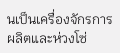นเป็นเครื่องจักรการผลิตและห่วงโซ่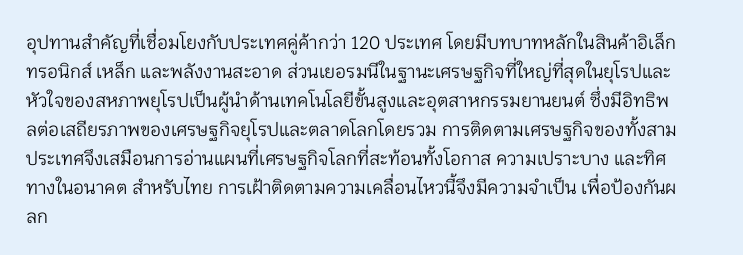อุปทานสำคัญที่เชื่อมโยงกับประเทศคู่ค้ากว่า 120 ประเทศ โดยมีบทบาทหลักในสินค้าอิเล็กทรอนิกส์ เหล็ก และพลังงานสะอาด ส่วนเยอรมนีในฐานะเศรษฐกิจที่ใหญ่ที่สุดในยุโรปและหัวใจของสหภาพยุโรปเป็นผู้นำด้านเทคโนโลยีขั้นสูงและอุตสาหกรรมยานยนต์ ซึ่งมีอิทธิพลต่อเสถียรภาพของเศรษฐกิจยุโรปและตลาดโลกโดยรวม การติดตามเศรษฐกิจของทั้งสามประเทศจึงเสมือนการอ่านแผนที่เศรษฐกิจโลกที่สะท้อนทั้งโอกาส ความเปราะบาง และทิศทางในอนาคต สำหรับไทย การเฝ้าติดตามความเคลื่อนไหวนี้จึงมีความจำเป็น เพื่อป้องกันผลก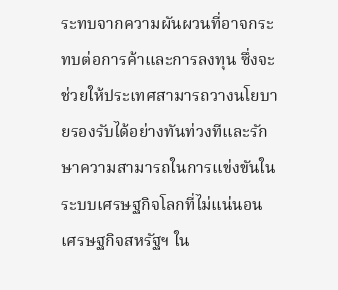ระทบจากความผันผวนที่อาจกระทบต่อการค้าและการลงทุน ซึ่งจะช่วยให้ประเทศสามารถวางนโยบายรองรับได้อย่างทันท่วงทีและรักษาความสามารถในการแข่งขันในระบบเศรษฐกิจโลกที่ไม่แน่นอน เศรษฐกิจสหรัฐฯ ใน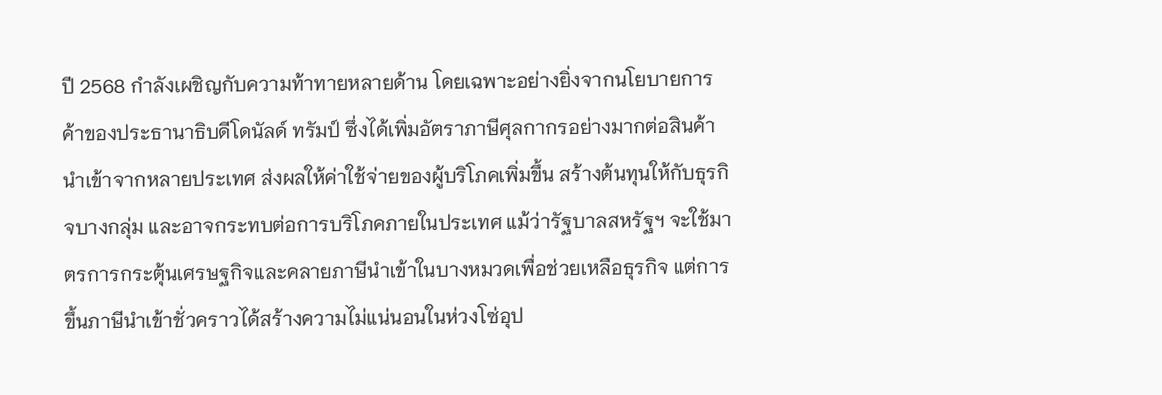ปี 2568 กำลังเผชิญกับความท้าทายหลายด้าน โดยเฉพาะอย่างยิ่งจากนโยบายการค้าของประธานาธิบดีโดนัลด์ ทรัมป์ ซึ่งได้เพิ่มอัตราภาษีศุลกากรอย่างมากต่อสินค้านำเข้าจากหลายประเทศ ส่งผลให้ค่าใช้จ่ายของผู้บริโภคเพิ่มขึ้น สร้างต้นทุนให้กับธุรกิจบางกลุ่ม และอาจกระทบต่อการบริโภคภายในประเทศ แม้ว่ารัฐบาลสหรัฐฯ จะใช้มาตรการกระตุ้นเศรษฐกิจและคลายภาษีนำเข้าในบางหมวดเพื่อช่วยเหลือธุรกิจ แต่การขึ้นภาษีนำเข้าชั่วคราวได้สร้างความไม่แน่นอนในห่วงโซ่อุป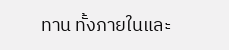ทาน ทั้งภายในและ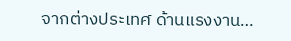จากต่างประเทศ ด้านแรงงาน…